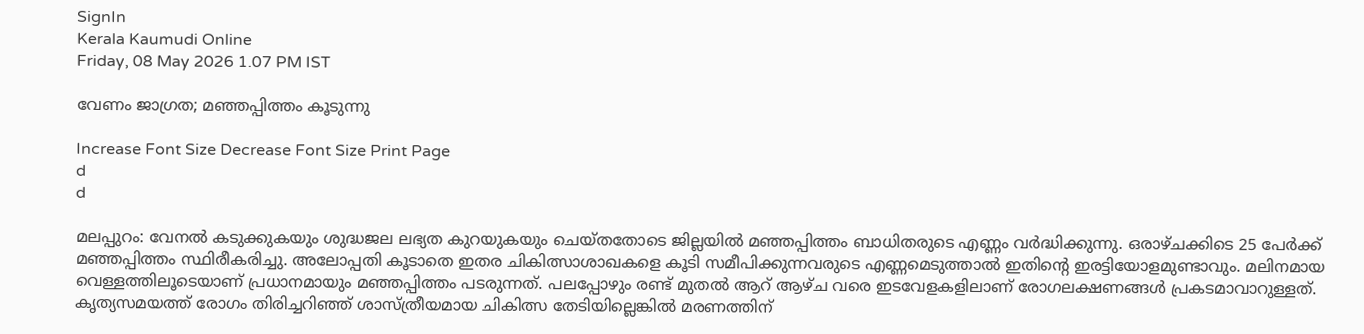SignIn
Kerala Kaumudi Online
Friday, 08 May 2026 1.07 PM IST

വേണം ജാഗ്രത; മഞ്ഞപ്പിത്തം കൂടുന്നു

Increase Font Size Decrease Font Size Print Page
d
d

മലപ്പുറം: വേനൽ കടുക്കുകയും ശുദ്ധജല ലഭ്യത കുറയുകയും ചെയ്തതോടെ ജില്ലയിൽ മഞ്ഞപ്പിത്തം ബാധിതരുടെ എണ്ണം വർദ്ധിക്കുന്നു. ഒരാഴ്ചക്കിടെ 25 പേർക്ക് മഞ്ഞപ്പിത്തം സ്ഥിരീകരിച്ചു. അലോപ്പതി കൂടാതെ ഇതര ചികിത്സാശാഖകളെ കൂടി സമീപിക്കുന്നവരുടെ എണ്ണമെടുത്താൽ ഇതിന്റെ ഇരട്ടിയോളമുണ്ടാവും. മലിനമായ വെള്ളത്തിലൂടെയാണ് പ്രധാനമായും മഞ്ഞപ്പിത്തം പടരുന്നത്. പലപ്പോഴും രണ്ട് മുതൽ ആറ് ആഴ്ച വരെ ഇടവേളകളിലാണ് രോഗലക്ഷണങ്ങൾ പ്രകടമാവാറുള്ളത്. കൃത്യസമയത്ത് രോഗം തിരിച്ചറിഞ്ഞ് ശാസ്ത്രീയമായ ചികിത്സ തേടിയില്ലെങ്കിൽ മരണത്തിന്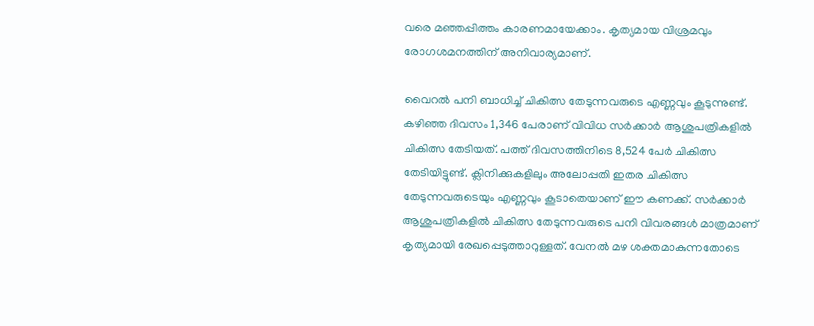വരെ മഞ്ഞപ്പിത്തം കാരണമായേക്കാം. കൃത്യമായ വിശ്രമവും രോഗശമനത്തിന് അനിവാര്യമാണ്.

വൈറൽ പനി ബാധിച്ച് ചികിത്സ തേടുന്നവരുടെ എണ്ണവും കൂടുന്നുണ്ട്. കഴിഞ്ഞ ദിവസം 1,346 പേരാണ് വിവിധ സർക്കാർ ആശുപത്രികളിൽ ചികിത്സ തേടിയത്. പത്ത് ദിവസത്തിനിടെ 8,524 പേർ ചികിത്സ തേടിയിട്ടുണ്ട്. ക്ലിനിക്കുകളിലും അലോപ്പതി ഇതര ചികിത്സ തേടുന്നവരുടെയും എണ്ണവും കൂടാതെയാണ് ഈ കണക്ക്. സർക്കാർ ആശുപത്രികളിൽ ചികിത്സ തേടുന്നവരുടെ പനി വിവരങ്ങൾ മാത്രമാണ് കൃത്യമായി രേഖപ്പെടുത്താറുള്ളത്. വേനൽ മഴ ശക്തമാകുന്നതോടെ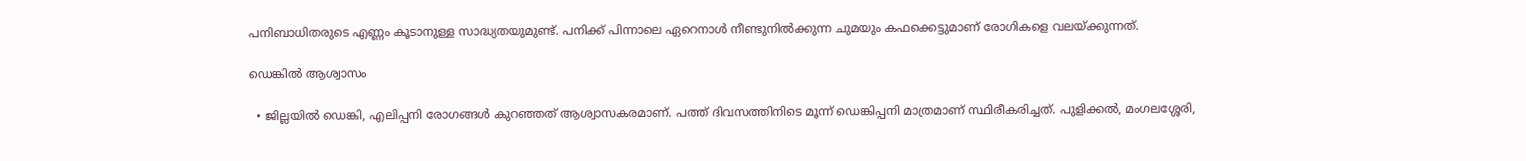പനിബാധിതരുടെ എണ്ണം കൂടാനുള്ള സാദ്ധ്യതയുമുണ്ട്. പനിക്ക് പിന്നാലെ ഏറെനാൾ നീണ്ടുനിൽക്കുന്ന ചുമയും കഫക്കെട്ടുമാണ് രോഗികളെ വലയ്ക്കുന്നത്.

ഡെങ്കിൽ ആശ്വാസം

  • ജില്ലയിൽ ഡെങ്കി, എലിപ്പനി രോഗങ്ങൾ കുറ‍ഞ്ഞത് ആശ്വാസകരമാണ്. പത്ത് ദിവസത്തിനിടെ മൂന്ന് ഡെങ്കിപ്പനി മാത്രമാണ് സ്ഥിരീകരിച്ചത്. പുളിക്കൽ, മംഗലശ്ശേരി,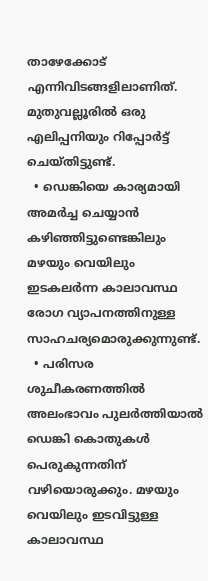താഴേക്കോട് എന്നിവിടങ്ങളിലാണിത്. മുതുവല്ലൂരിൽ ഒരു എലിപ്പനിയും റിപ്പോർട്ട് ചെയ്തിട്ടുണ്ട്.
  • ഡെങ്കിയെ കാര്യമായി അമർച്ച ചെയ്യാൻ കഴിഞ്ഞിട്ടുണ്ടെങ്കിലും മഴയും വെയിലും ഇടകലർന്ന കാലാവസ്ഥ രോഗ വ്യാപനത്തിനുള്ള സാഹചര്യമൊരുക്കുന്നുണ്ട്.
  • പരിസര ശുചീകരണത്തിൽ അലംഭാവം പുലർത്തിയാൽ ഡെങ്കി കൊതുകൾ പെരുകുന്നതിന് വഴിയൊരുക്കും. മഴയും വെയിലും ഇടവിട്ടുള്ള കാലാവസ്ഥ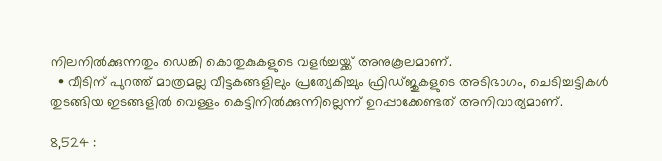നിലനിൽക്കുന്നതും ഡെങ്കി കൊതുകുകളുടെ വളർച്ചയ്ക്ക് അനുകൂലമാണ്.
  • വീടിന് പുറത്ത് മാത്രമല്ല വീട്ടകങ്ങളിലും പ്രത്യേകിച്ചും ഫ്രിഡ്ജുകളുടെ അടിഭാഗം, ചെടിച്ചട്ടികൾ തുടങ്ങിയ ഇടങ്ങളിൽ വെള്ളം കെട്ടിനിൽക്കുന്നില്ലെന്ന് ഉറപ്പാക്കേണ്ടത് അനിവാര്യമാണ്.

8,524 :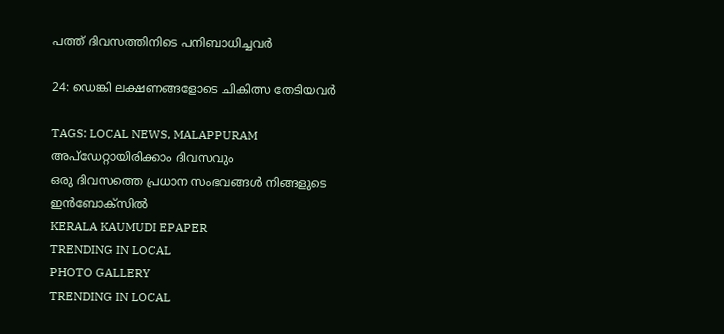പത്ത് ദിവസത്തിനിടെ പനിബാധിച്ചവർ

24: ഡെങ്കി ലക്ഷണങ്ങളോടെ ചികിത്സ തേടിയവർ

TAGS: LOCAL NEWS, MALAPPURAM
അപ്ഡേറ്റായിരിക്കാം ദിവസവും
ഒരു ദിവസത്തെ പ്രധാന സംഭവങ്ങൾ നിങ്ങളുടെ ഇൻബോക്സിൽ
KERALA KAUMUDI EPAPER
TRENDING IN LOCAL
PHOTO GALLERY
TRENDING IN LOCAL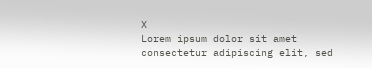X
Lorem ipsum dolor sit amet
consectetur adipiscing elit, sed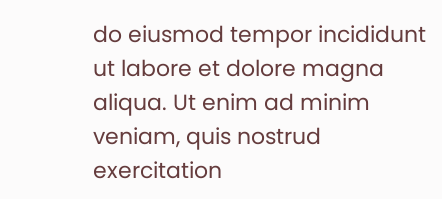do eiusmod tempor incididunt ut labore et dolore magna aliqua. Ut enim ad minim veniam, quis nostrud exercitation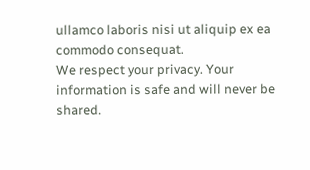ullamco laboris nisi ut aliquip ex ea commodo consequat.
We respect your privacy. Your information is safe and will never be shared.